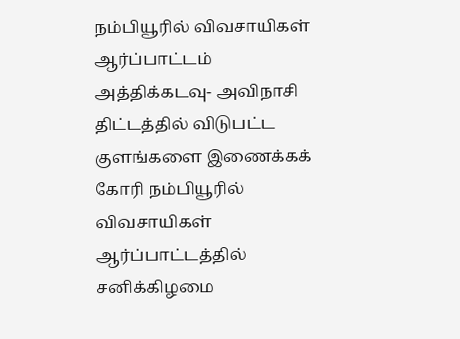நம்பியூரில் விவசாயிகள் ஆர்ப்பாட்டம்
அத்திக்கடவு- அவிநாசி திட்டத்தில் விடுபட்ட குளங்களை இணைக்கக் கோரி நம்பியூரில் விவசாயிகள் ஆர்ப்பாட்டத்தில் சனிக்கிழமை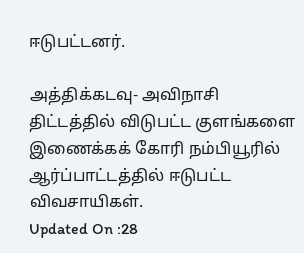ஈடுபட்டனர்.

அத்திக்கடவு- அவிநாசி திட்டத்தில் விடுபட்ட குளங்களை இணைக்கக் கோரி நம்பியூரில் ஆர்ப்பாட்டத்தில் ஈடுபட்ட விவசாயிகள்.
Updated On :28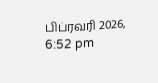பிப்ரவரி 2026, 6:52 pm